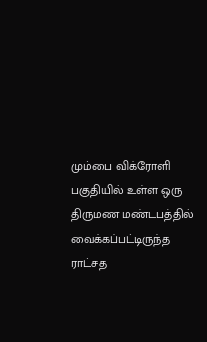மும்பை விக்ரோளி பகுதியில் உள்ள ஒரு திருமண மண்டபத்தில் வைக்கப்பட்டிருந்த ராட்சத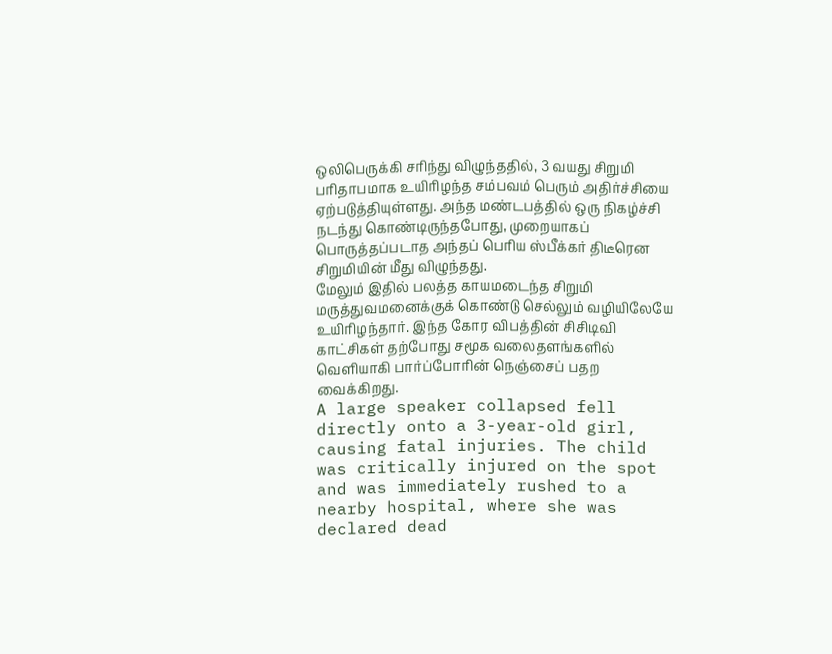ஒலிபெருக்கி சரிந்து விழுந்ததில், 3 வயது சிறுமி பரிதாபமாக உயிரிழந்த சம்பவம் பெரும் அதிர்ச்சியை ஏற்படுத்தியுள்ளது. அந்த மண்டபத்தில் ஒரு நிகழ்ச்சி நடந்து கொண்டிருந்தபோது, முறையாகப் பொருத்தப்படாத அந்தப் பெரிய ஸ்பீக்கர் திடீரென சிறுமியின் மீது விழுந்தது.
மேலும் இதில் பலத்த காயமடைந்த சிறுமி மருத்துவமனைக்குக் கொண்டு செல்லும் வழியிலேயே உயிரிழந்தார். இந்த கோர விபத்தின் சிசிடிவி காட்சிகள் தற்போது சமூக வலைதளங்களில் வெளியாகி பார்ப்போரின் நெஞ்சைப் பதற வைக்கிறது.
A large speaker collapsed fell directly onto a 3-year-old girl, causing fatal injuries. The child was critically injured on the spot and was immediately rushed to a nearby hospital, where she was declared dead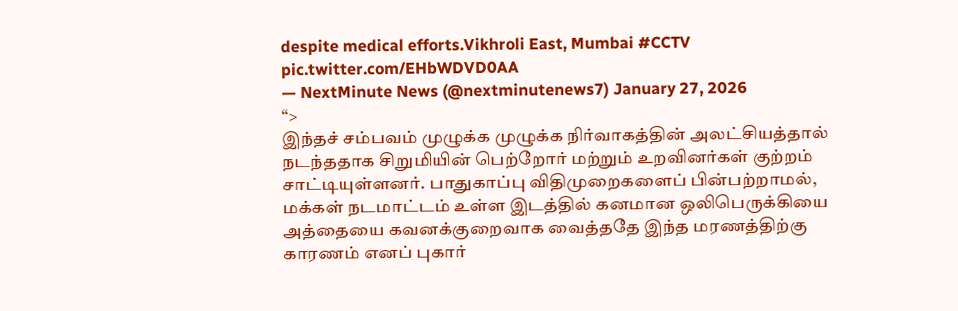despite medical efforts.Vikhroli East, Mumbai #CCTV pic.twitter.com/EHbWDVD0AA
— NextMinute News (@nextminutenews7) January 27, 2026
“>
இந்தச் சம்பவம் முழுக்க முழுக்க நிர்வாகத்தின் அலட்சியத்தால் நடந்ததாக சிறுமியின் பெற்றோர் மற்றும் உறவினர்கள் குற்றம் சாட்டியுள்ளனர். பாதுகாப்பு விதிமுறைகளைப் பின்பற்றாமல், மக்கள் நடமாட்டம் உள்ள இடத்தில் கனமான ஒலிபெருக்கியை அத்தையை கவனக்குறைவாக வைத்ததே இந்த மரணத்திற்கு காரணம் எனப் புகார்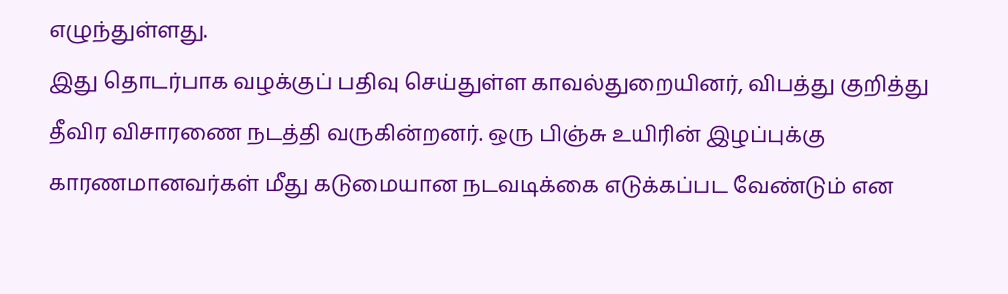எழுந்துள்ளது.
இது தொடர்பாக வழக்குப் பதிவு செய்துள்ள காவல்துறையினர், விபத்து குறித்து தீவிர விசாரணை நடத்தி வருகின்றனர். ஒரு பிஞ்சு உயிரின் இழப்புக்கு காரணமானவர்கள் மீது கடுமையான நடவடிக்கை எடுக்கப்பட வேண்டும் என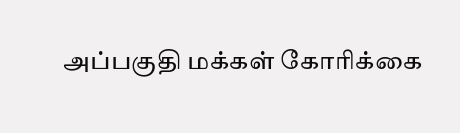அப்பகுதி மக்கள் கோரிக்கை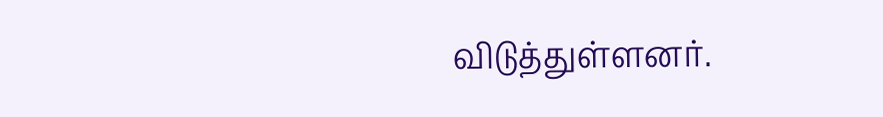விடுத்துள்ளனர்.